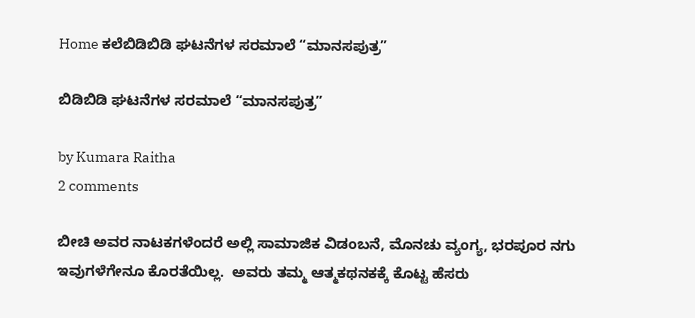Home ಕಲೆಬಿಡಿಬಿಡಿ ಘಟನೆಗಳ ಸರಮಾಲೆ “ಮಾನಸಪುತ್ರ”

ಬಿಡಿಬಿಡಿ ಘಟನೆಗಳ ಸರಮಾಲೆ “ಮಾನಸಪುತ್ರ”

by Kumara Raitha
2 comments

ಬೀಚಿ ಅವರ ನಾಟಕಗಳೆಂದರೆ ಅಲ್ಲಿ ಸಾಮಾಜಿಕ ವಿಡಂಬನೆ, ಮೊನಚು ವ್ಯಂಗ್ಯ, ಭರಪೂರ ನಗು ಇವುಗಳೆಗೇನೂ ಕೊರತೆಯಿಲ್ಲ.  ಅವರು ತಮ್ಮ ಆತ್ಮಕಥನಕಕ್ಕೆ ಕೊಟ್ಟ ಹೆಸರು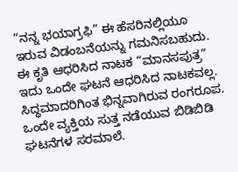“ನನ್ನ ಭಯಾಗ್ರಫಿ” ಈ ಹೆಸರಿನಲ್ಲಿಯೂ ಇರುವ ವಿಡಂಬನೆಯನ್ನು ಗಮನಿಸಬಹುದು. ಈ ಕೃತಿ ಆಧರಿಸಿದ ನಾಟಕ “ಮಾನಸಪುತ್ರ” ಇದು ಒಂದೇ ಘಟನೆ ಆಧರಿಸಿದ ನಾಟಕವಲ್ಲ. ಸಿದ್ಧಮಾದರಿಗಿಂತ ಭಿನ್ನವಾಗಿರುವ ರಂಗರೂಪ. ಒಂದೇ ವ್ಯಕ್ತಿಯ ಸುತ್ತ ನಡೆಯುವ ಬಿಡಿಬಿಡಿ ಘಟನೆಗಳ ಸರಮಾಲೆ.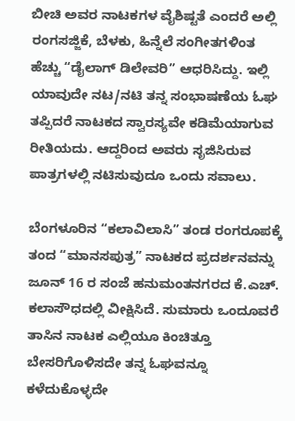ಬೀಚಿ ಅವರ ನಾಟಕಗಳ ವೈಶಿಷ್ಟತೆ ಎಂದರೆ ಅಲ್ಲಿ ರಂಗಸಜ್ಜಿಕೆ, ಬೆಳಕು, ಹಿನ್ನೆಲೆ ಸಂಗೀತಗಳಿಂತ ಹೆಚ್ಚು “ಡೈಲಾಗ್ ಡಿಲೇವರಿ” ಆಧರಿಸಿದ್ದು. ಇಲ್ಲಿ ಯಾವುದೇ ನಟ/ನಟಿ ತನ್ನ ಸಂಭಾಷಣೆಯ ಓಘ ತಪ್ಪಿದರೆ ನಾಟಕದ ಸ್ವಾರಸ್ಯವೇ ಕಡಿಮೆಯಾಗುವ ರೀತಿಯದು. ಆದ್ದರಿಂದ ಅವರು ಸೃಜಿಸಿರುವ ಪಾತ್ರಗಳಲ್ಲಿ ನಟಿಸುವುದೂ ಒಂದು ಸವಾಲು.

ಬೆಂಗಳೂರಿನ “ಕಲಾವಿಲಾಸಿ” ತಂಡ ರಂಗರೂಪಕ್ಕೆ ತಂದ “ಮಾನಸಪುತ್ರ” ನಾಟಕದ ಪ್ರದರ್ಶನವನ್ನು ಜೂನ್ 16 ರ ಸಂಜೆ ಹನುಮಂತನಗರದ ಕೆ.ಎಚ್. ಕಲಾಸೌಧದಲ್ಲಿ ವೀಕ್ಷಿಸಿದೆ. ಸುಮಾರು ಒಂದೂವರೆ ತಾಸಿನ ನಾಟಕ ಎಲ್ಲಿಯೂ ಕಿಂಚಿತ್ತೂ ಬೇಸರಿಗೊಳಿಸದೇ ತನ್ನ ಓಘವನ್ನೂ ಕಳೆದುಕೊಳ್ಳದೇ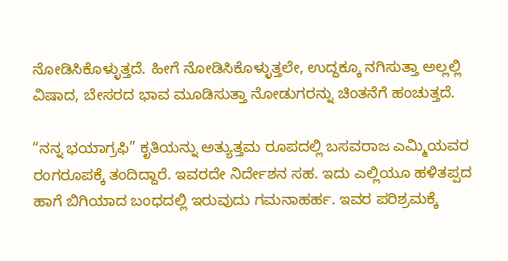ನೋಡಿಸಿಕೊಳ್ಳುತ್ತದೆ. ಹೀಗೆ ನೋಡಿಸಿಕೊಳ್ಳುತ್ತಲೇ, ಉದ್ದಕ್ಕೂ ನಗಿಸುತ್ತಾ ಅಲ್ಲಲ್ಲಿ ವಿಷಾದ, ಬೇಸರದ ಭಾವ ಮೂಡಿಸುತ್ತಾ ನೋಡುಗರನ್ನು ಚಿಂತನೆಗೆ ಹಂಚುತ್ತದೆ.

“ನನ್ನ ಭಯಾಗ್ರಫಿ” ಕೃತಿಯನ್ನು ಅತ್ಯುತ್ತಮ ರೂಪದಲ್ಲಿ ಬಸವರಾಜ ಎಮ್ಮಿಯವರ ರಂಗರೂಪಕ್ಕೆ ತಂದಿದ್ದಾರೆ. ಇವರದೇ ನಿರ್ದೇಶನ ಸಹ. ಇದು ಎಲ್ಲಿಯೂ ಹಳಿತಪ್ಪದ ಹಾಗೆ ಬಿಗಿಯಾದ ಬಂಧದಲ್ಲಿ ಇರುವುದು ಗಮನಾಹರ್ಹ. ಇವರ ಪರಿಶ್ರಮಕ್ಕೆ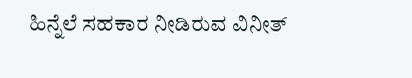ಹಿನ್ನೆಲೆ ಸಹಕಾರ ನೀಡಿರುವ ವಿನೀತ್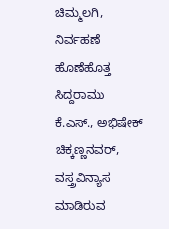ಚಿಮ್ಮಲಗಿ, ನಿರ್ವಹಣೆ ಹೊಣೆಹೊತ್ತ ಸಿದ್ದರಾಮು ಕೆ.ಎಸ್., ಅಭಿಷೇಕ್ ಚಿಕ್ಕಣ್ಣನವರ್, ವಸ್ತ್ರವಿನ್ಯಾಸ ಮಾಡಿರುವ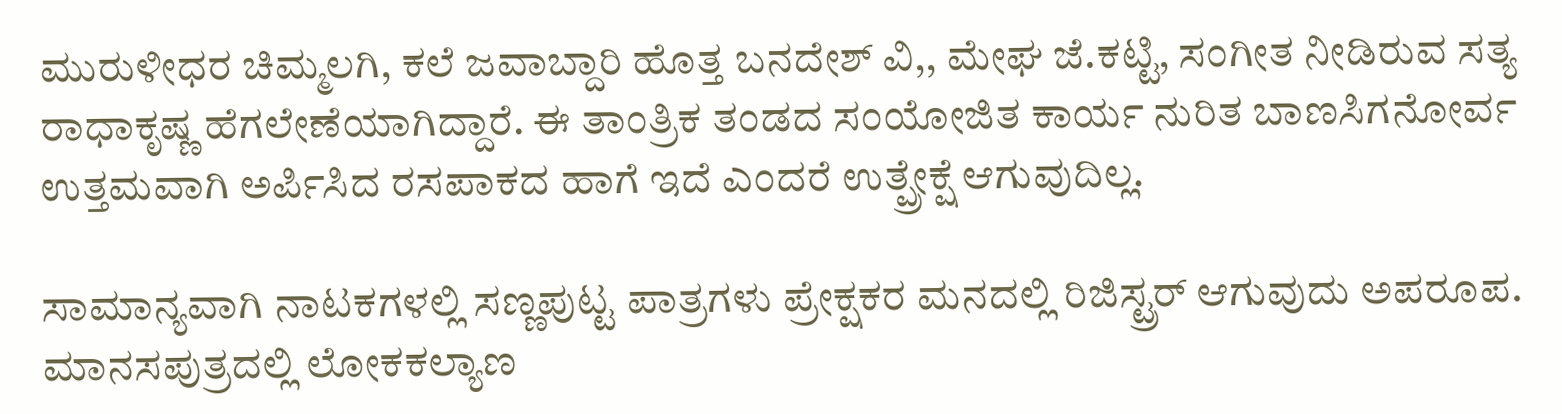ಮುರುಳೀಧರ ಚಿಮ್ಮಲಗಿ, ಕಲೆ ಜವಾಬ್ದಾರಿ ಹೊತ್ತ ಬನದೇಶ್ ವಿ,, ಮೇಘ ಜೆ.ಕಟ್ಟಿ, ಸಂಗೀತ ನೀಡಿರುವ ಸತ್ಯ ರಾಧಾಕೃಷ್ಣ ಹೆಗಲೇಣೆಯಾಗಿದ್ದಾರೆ. ಈ ತಾಂತ್ರಿಕ ತಂಡದ ಸಂಯೋಜಿತ ಕಾರ್ಯ ನುರಿತ ಬಾಣಸಿಗನೋರ್ವ ಉತ್ತಮವಾಗಿ ಅರ್ಪಿಸಿದ ರಸಪಾಕದ ಹಾಗೆ ಇದೆ ಎಂದರೆ ಉತ್ಪ್ರೇಕ್ಷೆ ಆಗುವುದಿಲ್ಲ.

ಸಾಮಾನ್ಯವಾಗಿ ನಾಟಕಗಳಲ್ಲಿ ಸಣ್ಣಪುಟ್ಟ ಪಾತ್ರಗಳು ಪ್ರೇಕ್ಷಕರ ಮನದಲ್ಲಿ ರಿಜಿಸ್ಟ್ರರ್ ಆಗುವುದು ಅಪರೂಪ. ಮಾನಸಪುತ್ರದಲ್ಲಿ ಲೋಕಕಲ್ಯಾಣ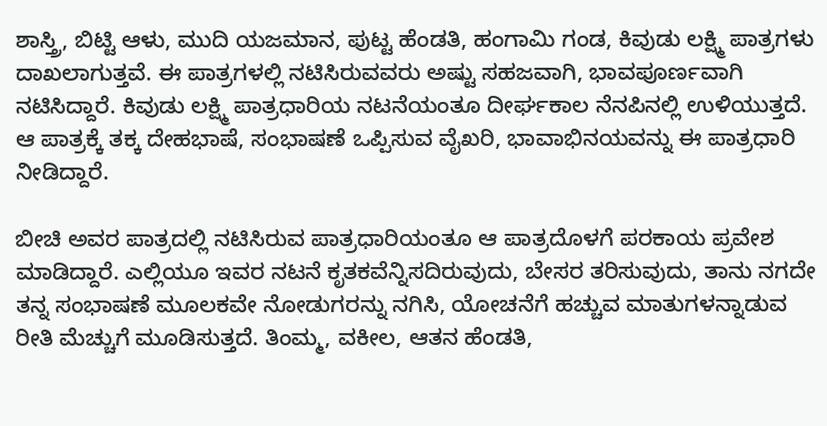ಶಾಸ್ತ್ರಿ, ಬಿಟ್ಟಿ ಆಳು, ಮುದಿ ಯಜಮಾನ, ಪುಟ್ಟ ಹೆಂಡತಿ, ಹಂಗಾಮಿ ಗಂಡ, ಕಿವುಡು ಲಕ್ಷ್ಮಿ ಪಾತ್ರಗಳು ದಾಖಲಾಗುತ್ತವೆ. ಈ ಪಾತ್ರಗಳಲ್ಲಿ ನಟಿಸಿರುವವರು ಅಷ್ಟು ಸಹಜವಾಗಿ, ಭಾವಪೂರ್ಣವಾಗಿ ನಟಿಸಿದ್ದಾರೆ. ಕಿವುಡು ಲಕ್ಷ್ಮಿ ಪಾತ್ರಧಾರಿಯ ನಟನೆಯಂತೂ ದೀರ್ಘಕಾಲ ನೆನಪಿನಲ್ಲಿ ಉಳಿಯುತ್ತದೆ. ಆ ಪಾತ್ರಕ್ಕೆ ತಕ್ಕ ದೇಹಭಾಷೆ, ಸಂಭಾಷಣೆ ಒಪ್ಪಿಸುವ ವೈಖರಿ, ಭಾವಾಭಿನಯವನ್ನು ಈ ಪಾತ್ರಧಾರಿ ನೀಡಿದ್ದಾರೆ.

ಬೀಚಿ ಅವರ ಪಾತ್ರದಲ್ಲಿ ನಟಿಸಿರುವ ಪಾತ್ರಧಾರಿಯಂತೂ ಆ ಪಾತ್ರದೊಳಗೆ ಪರಕಾಯ ಪ್ರವೇಶ ಮಾಡಿದ್ದಾರೆ. ಎಲ್ಲಿಯೂ ಇವರ ನಟನೆ ಕೃತಕವೆನ್ನಿಸದಿರುವುದು, ಬೇಸರ ತರಿಸುವುದು, ತಾನು ನಗದೇ ತನ್ನ ಸಂಭಾಷಣೆ ಮೂಲಕವೇ ನೋಡುಗರನ್ನು ನಗಿಸಿ, ಯೋಚನೆಗೆ ಹಚ್ಚುವ ಮಾತುಗಳನ್ನಾಡುವ ರೀತಿ ಮೆಚ್ಚುಗೆ ಮೂಡಿಸುತ್ತದೆ. ತಿಂಮ್ಮ, ವಕೀಲ, ಆತನ ಹೆಂಡತಿ,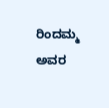ರಿಂದಮ್ಮ ಅವರ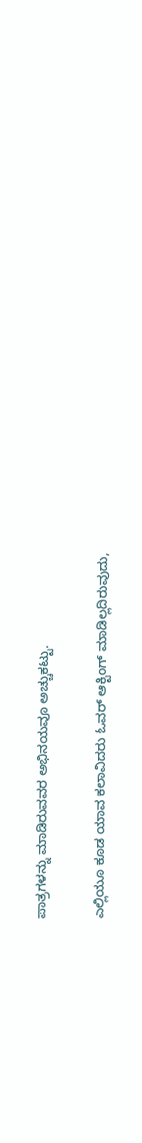ಪಾತ್ರಗಳನ್ನು ಮಾಡಿರುವವರ ಅಭಿನಯವೂ ಅಚ್ಚುಕಟ್ಟು.

ಎಲ್ಲಿಯೂ ಕೂಡ ಯಾವ ಕಲಾವಿದರು ಓವರ್ ಆಕ್ಟಿಂಗ್ ಮಾಡಿಲ್ಲದಿರುವುದು,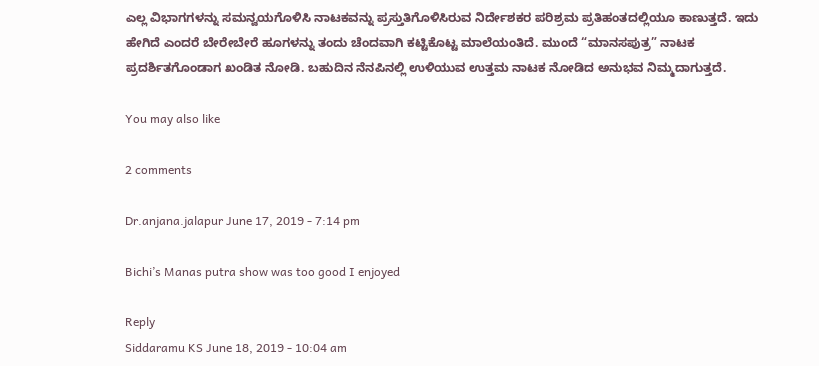ಎಲ್ಲ ವಿಭಾಗಗಳನ್ನು ಸಮನ್ವಯಗೊಳಿಸಿ ನಾಟಕವನ್ನು ಪ್ರಸ್ತುತಿಗೊಳಿಸಿರುವ ನಿರ್ದೇಶಕರ ಪರಿಶ್ರಮ ಪ್ರತಿಹಂತದಲ್ಲಿಯೂ ಕಾಣುತ್ತದೆ. ಇದು ಹೇಗಿದೆ ಎಂದರೆ ಬೇರೇಬೇರೆ ಹೂಗಳನ್ನು ತಂದು ಚೆಂದವಾಗಿ ಕಟ್ಟಿಕೊಟ್ಟ ಮಾಲೆಯಂತಿದೆ. ಮುಂದೆ “ಮಾನಸಪುತ್ರ” ನಾಟಕ ಪ್ರದರ್ಶಿತಗೊಂಡಾಗ ಖಂಡಿತ ನೋಡಿ. ಬಹುದಿನ ನೆನಪಿನಲ್ಲಿ ಉಳಿಯುವ ಉತ್ತಮ ನಾಟಕ ನೋಡಿದ ಅನುಭವ ನಿಮ್ಮದಾಗುತ್ತದೆ.

You may also like

2 comments

Dr.anjana.jalapur June 17, 2019 - 7:14 pm

Bichi’s Manas putra show was too good I enjoyed

Reply
Siddaramu KS June 18, 2019 - 10:04 am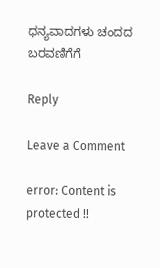ಧನ್ಯವಾದಗಳು ಚಂದದ ಬರವಣಿಗೆಗೆ

Reply

Leave a Comment

error: Content is protected !!